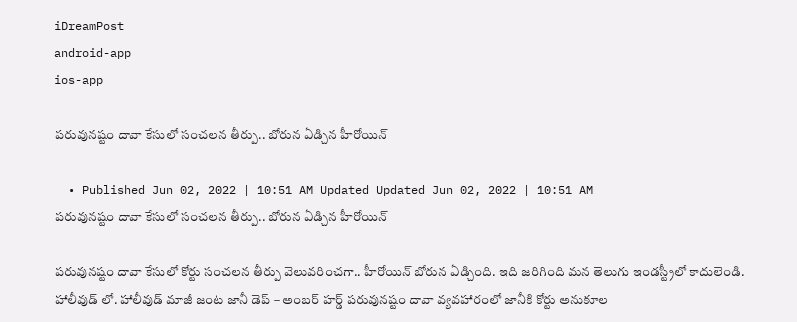iDreamPost
android-app
ios-app

పరువునష్టం దావా కేసులో సంచలన తీర్పు.. బోరున ఏడ్చిన హీరోయిన్

  • Published Jun 02, 2022 | 10:51 AM Updated Updated Jun 02, 2022 | 10:51 AM
పరువునష్టం దావా కేసులో సంచలన తీర్పు.. బోరున ఏడ్చిన హీరోయిన్

పరువునష్టం దావా కేసులో కోర్టు సంచలన తీర్పు వెలువరించగా.. హీరోయిన్ బోరున ఏడ్చింది. ఇది జరిగింది మన తెలుగు ఇండస్ట్రీలో కాదులెండి. హాలీవుడ్ లో. హాలీవుడ్ మాజీ జంట జానీ డెప్ – అంబర్ హర్డ్ పరువునష్టం దావా వ్యవహారంలో జానీకి కోర్టు అనుకూల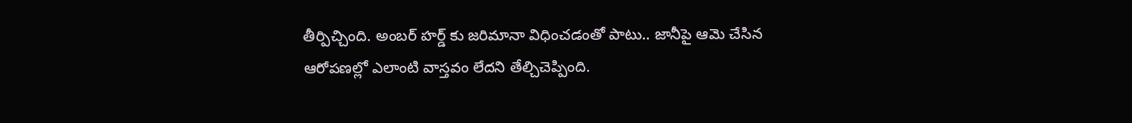తీర్పిచ్చింది. అంబర్ హర్డ్ కు జరిమానా విధించడంతో పాటు.. జానీపై ఆమె చేసిన ఆరోపణల్లో ఎలాంటి వాస్తవం లేదని తేల్చిచెప్పింది.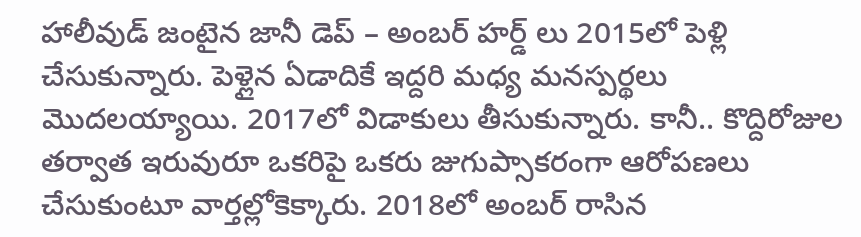హాలీవుడ్ జంటైన జానీ డెప్ – అంబర్ హర్డ్ లు 2015లో పెళ్లి చేసుకున్నారు. పెళ్లైన ఏడాదికే ఇద్దరి మధ్య మనస్పర్థలు మొదలయ్యాయి. 2017లో విడాకులు తీసుకున్నారు. కానీ.. కొద్దిరోజుల తర్వాత ఇరువురూ ఒకరిపై ఒకరు జుగుప్సాకరంగా ఆరోపణలు చేసుకుంటూ వార్తల్లోకెక్కారు. 2018లో అంబర్ రాసిన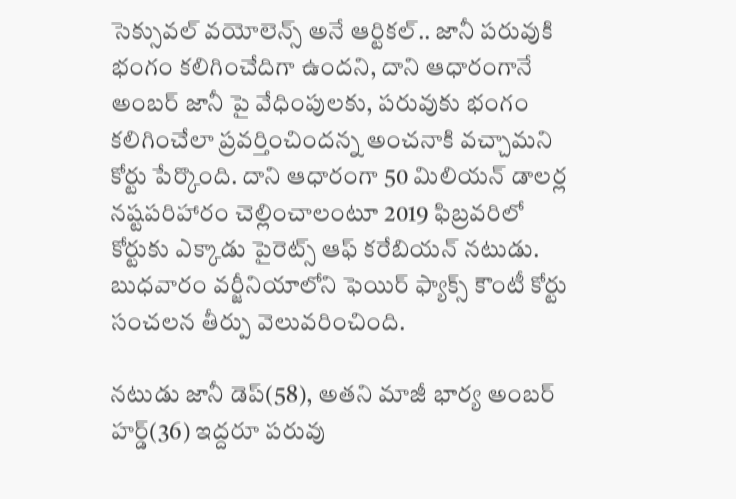సెక్సువల్ వయోలెన్స్ అనే ఆర్టికల్.. జానీ పరువుకి భంగం కలిగించేదిగా ఉందని, దాని ఆధారంగానే అంబర్ జానీ పై వేధింపులకు, పరువుకు భంగం కలిగించేలా ప్రవర్తించిందన్న అంచనాకి వచ్చామని కోర్టు పేర్కొంది. దాని ఆధారంగా 50 మిలియన్‌ డాలర్ల నష్టపరిహారం చెల్లించాలంటూ 2019 ఫిబ్రవరిలో కోర్టుకు ఎక్కాడు పైరెట్స్‌ ఆఫ్‌ కరేబియన్ నటుడు‌. బుధవారం వర్జీనియాలోని ఫెయిర్ ఫ్యాక్స్ కౌంటీ కోర్టు సంచలన తీర్పు వెలువరించింది.

నటుడు జానీ డెప్‌(58), అతని మాజీ భార్య అంబర్‌ హర్డ్‌(36) ఇద్దరూ పరువు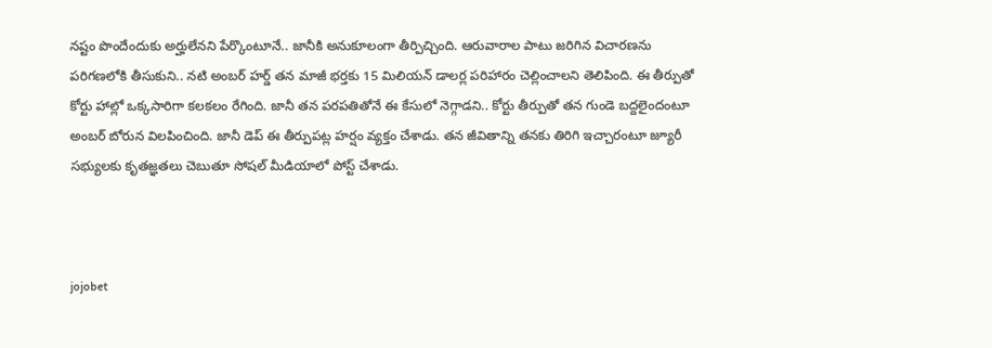నష్టం పొందేందుకు అర్హులేనని పేర్కొంటూనే.. జానీకి అనుకూలంగా తీర్పిచ్చింది. ఆరువారాల పాటు జరిగిన విచారణను పరిగణలోకి తీసుకుని.. నటి అంబర్‌ హర్డ్‌ తన మాజీ భర్తకు 15 మిలియన్ డాలర్ల పరిహారం చెల్లించాలని తెలిపింది. ఈ తీర్పుతో కోర్టు హాల్లో ఒక్కసారిగా కలకలం రేగింది. జానీ తన పరపతితోనే ఈ కేసులో నెగ్గాడని.. కోర్టు తీర్పుతో తన గుండె బద్దలైందంటూ అంబర్ బోరున విలపించింది. జానీ డెప్ ఈ తీర్పుపట్ల హర్షం వ్యక్తం చేశాడు. తన జీవితాన్ని తనకు తిరిగి ఇచ్చారంటూ జ్యూరీ సభ్యులకు కృతజ్ఞతలు చెబుతూ సోషల్‌ మీడియాలో పోస్ట్ చేశాడు.



jojobet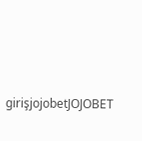girişjojobetJOJOBET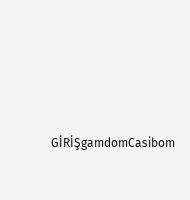GİRİŞgamdomCasibom